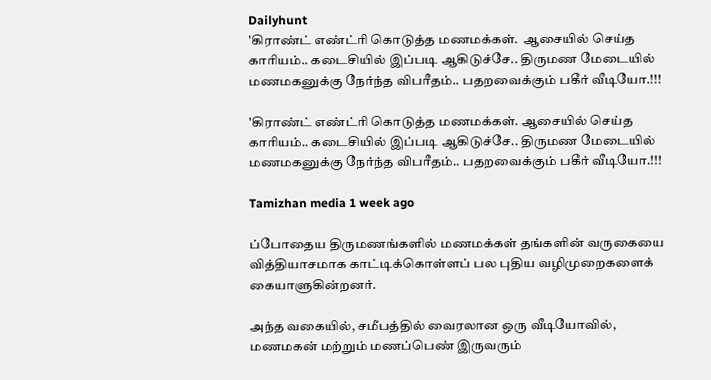Dailyhunt
'கிராண்ட் எண்ட்ரி கொடுத்த மணமக்கள்.  ஆசையில் செய்த காரியம்.. கடைசியில் இப்படி ஆகிடுச்சே.. திருமண மேடையில் மணமகனுக்கு நேர்ந்த விபரீதம்.. பதறவைக்கும் பகீர் வீடியோ.!!!

'கிராண்ட் எண்ட்ரி கொடுத்த மணமக்கள். ஆசையில் செய்த காரியம்.. கடைசியில் இப்படி ஆகிடுச்சே.. திருமண மேடையில் மணமகனுக்கு நேர்ந்த விபரீதம்.. பதறவைக்கும் பகீர் வீடியோ.!!!

Tamizhan media 1 week ago

ப்போதைய திருமணங்களில் மணமக்கள் தங்களின் வருகையை வித்தியாசமாக காட்டிக்கொள்ளப் பல புதிய வழிமுறைகளைக் கையாளுகின்றனர்.

அந்த வகையில், சமீபத்தில் வைரலான ஒரு வீடியோவில், மணமகன் மற்றும் மணப்பெண் இருவரும்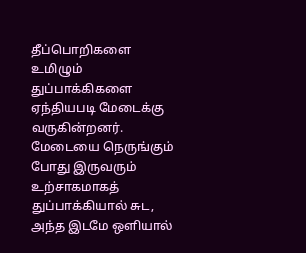தீப்பொறிகளை உமிழும் துப்பாக்கிகளை ஏந்தியபடி மேடைக்கு வருகின்றனர். மேடையை நெருங்கும் போது இருவரும் உற்சாகமாகத் துப்பாக்கியால் சுட, அந்த இடமே ஒளியால்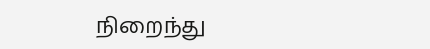நிறைந்து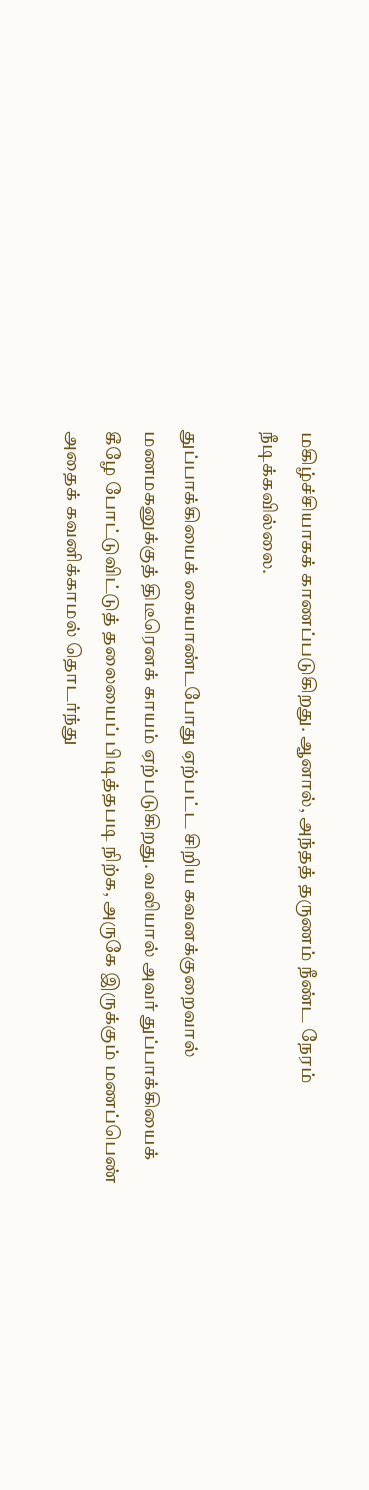மகிழ்ச்சியாகக் காணப்படுகிறது. ஆனால், அந்தத் தருணம் நீண்ட நேரம் நீடிக்கவில்லை.

துப்பாக்கியைக் கையாண்டபோது ஏற்பட்ட சிறிய கவனக்குறைவால் மணமகனுக்குத் திடீரெனக் காயம் ஏற்படுகிறது. வலியால் அவர் துப்பாக்கியைக் கீழே போட்டுவிட்டுத் தலையைப் பிடித்தபடி நிற்க, அருகே இருக்கும் மணப்பெண் அதைக் கவனிக்காமல் தொடர்ந்து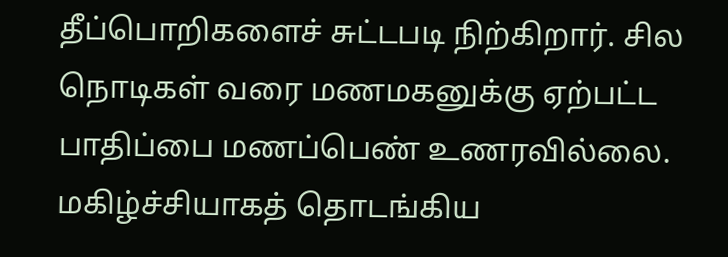தீப்பொறிகளைச் சுட்டபடி நிற்கிறார். சில நொடிகள் வரை மணமகனுக்கு ஏற்பட்ட பாதிப்பை மணப்பெண் உணரவில்லை. மகிழ்ச்சியாகத் தொடங்கிய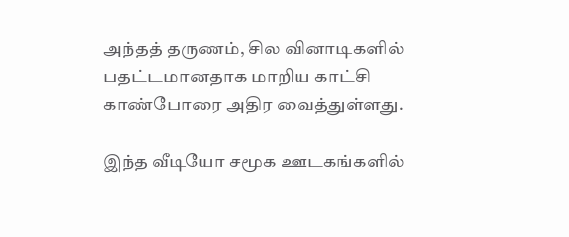அந்தத் தருணம், சில வினாடிகளில் பதட்டமானதாக மாறிய காட்சி காண்போரை அதிர வைத்துள்ளது.

இந்த வீடியோ சமூக ஊடகங்களில்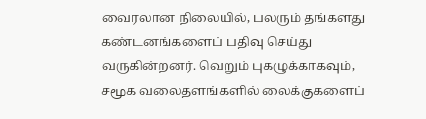வைரலான நிலையில், பலரும் தங்களது கண்டனங்களைப் பதிவு செய்து வருகின்றனர். வெறும் புகழுக்காகவும், சமூக வலைதளங்களில் லைக்குகளைப்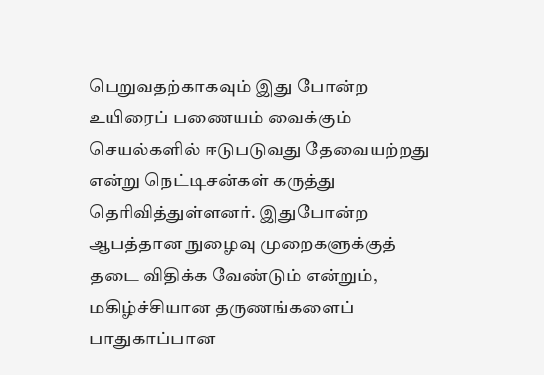பெறுவதற்காகவும் இது போன்ற உயிரைப் பணையம் வைக்கும் செயல்களில் ஈடுபடுவது தேவையற்றது என்று நெட்டிசன்கள் கருத்து தெரிவித்துள்ளனர். இதுபோன்ற ஆபத்தான நுழைவு முறைகளுக்குத் தடை விதிக்க வேண்டும் என்றும், மகிழ்ச்சியான தருணங்களைப் பாதுகாப்பான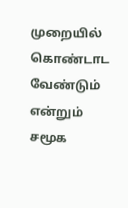முறையில் கொண்டாட வேண்டும் என்றும் சமூக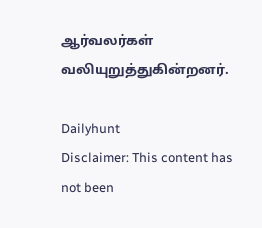ஆர்வலர்கள் வலியுறுத்துகின்றனர்.

Dailyhunt
Disclaimer: This content has not been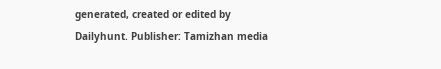generated, created or edited by Dailyhunt. Publisher: Tamizhan media